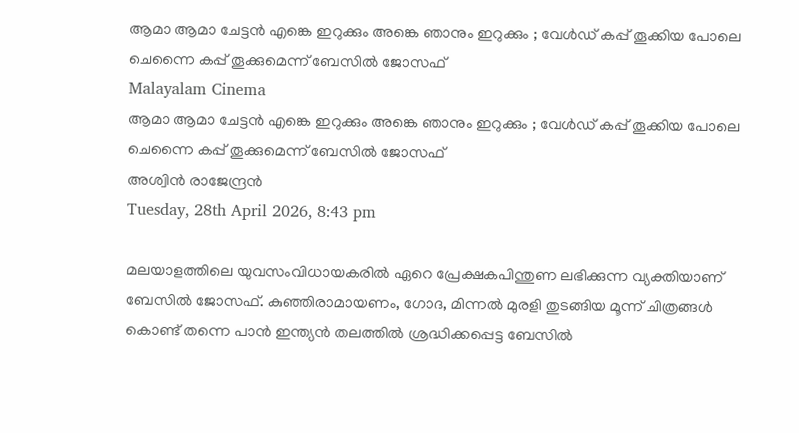ആമാ ആമാ ചേട്ടന്‍ എങ്കെ ഇറുക്കും അങ്കെ ഞാനും ഇറുക്കും ; വേള്‍ഡ് കപ്പ് തൂക്കിയ പോലെ ചെന്നൈ കപ്പ് തൂക്കുമെന്ന് ബേസില്‍ ജോസഫ്
Malayalam Cinema
ആമാ ആമാ ചേട്ടന്‍ എങ്കെ ഇറുക്കും അങ്കെ ഞാനും ഇറുക്കും ; വേള്‍ഡ് കപ്പ് തൂക്കിയ പോലെ ചെന്നൈ കപ്പ് തൂക്കുമെന്ന് ബേസില്‍ ജോസഫ്
അശ്വിന്‍ രാജേന്ദ്രന്‍
Tuesday, 28th April 2026, 8:43 pm

മലയാളത്തിലെ യുവസംവിധായകരില്‍ ഏറെ പ്രേക്ഷകപിന്തുണ ലഭിക്കുന്ന വ്യക്തിയാണ് ബേസില്‍ ജോസഫ്. കുഞ്ഞിരാമായണം, ഗോദ, മിന്നല്‍ മുരളി തുടങ്ങിയ മൂന്ന് ചിത്രങ്ങള്‍ കൊണ്ട് തന്നെ പാന്‍ ഇന്ത്യന്‍ തലത്തില്‍ ശ്രദ്ധിക്കപ്പെട്ട ബേസില്‍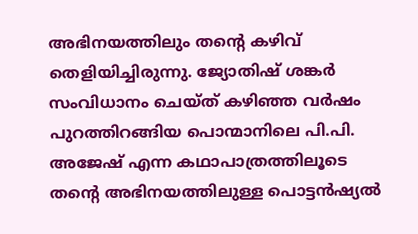അഭിനയത്തിലും തന്റെ കഴിവ് തെളിയിച്ചിരുന്നു. ജ്യോതിഷ് ശങ്കര്‍ സംവിധാനം ചെയ്ത് കഴിഞ്ഞ വര്‍ഷം പുറത്തിറങ്ങിയ പൊന്മാനിലെ പി.പി. അജേഷ് എന്ന കഥാപാത്രത്തിലൂടെ തന്റെ അഭിനയത്തിലുള്ള പൊട്ടന്‍ഷ്യല്‍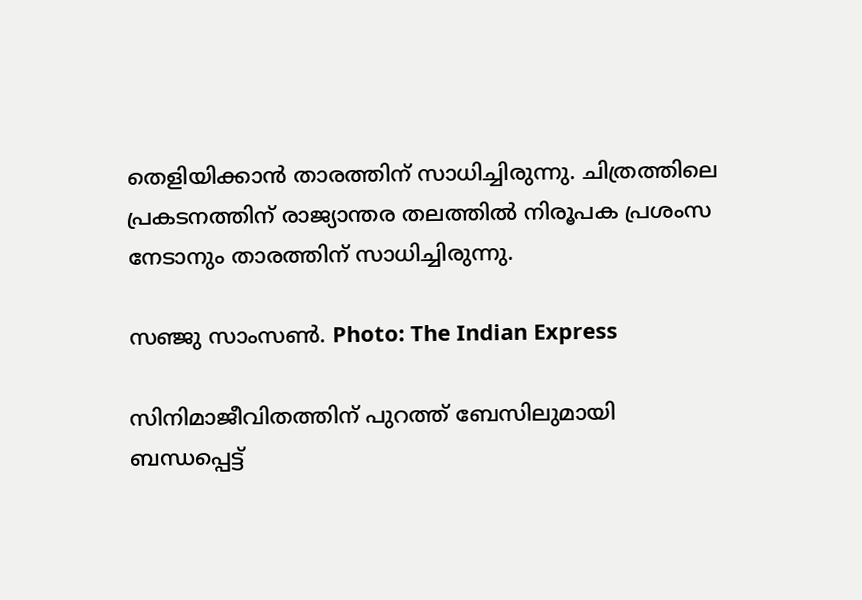തെളിയിക്കാന്‍ താരത്തിന് സാധിച്ചിരുന്നു. ചിത്രത്തിലെ പ്രകടനത്തിന് രാജ്യാന്തര തലത്തില്‍ നിരൂപക പ്രശംസ നേടാനും താരത്തിന് സാധിച്ചിരുന്നു.

സഞ്ജു സാംസണ്‍. Photo: The Indian Express

സിനിമാജീവിതത്തിന് പുറത്ത് ബേസിലുമായി ബന്ധപ്പെട്ട്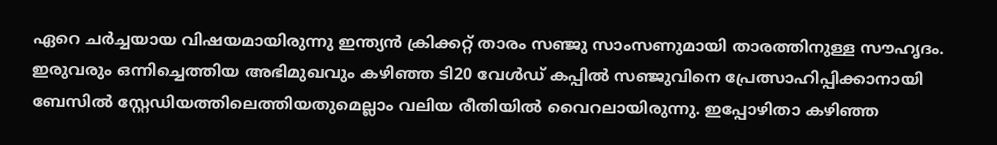ഏറെ ചര്‍ച്ചയായ വിഷയമായിരുന്നു ഇന്ത്യന്‍ ക്രിക്കറ്റ് താരം സഞ്ജു സാംസണുമായി താരത്തിനുള്ള സൗഹൃദം. ഇരുവരും ഒന്നിച്ചെത്തിയ അഭിമുഖവും കഴിഞ്ഞ ടി20 വേള്‍ഡ് കപ്പില്‍ സഞ്ജുവിനെ പ്രേത്സാഹിപ്പിക്കാനായി ബേസില്‍ സ്റ്റേഡിയത്തിലെത്തിയതുമെല്ലാം വലിയ രീതിയില്‍ വൈറലായിരുന്നു. ഇപ്പോഴിതാ കഴിഞ്ഞ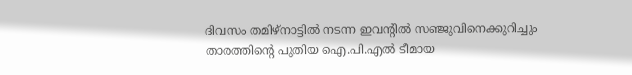ദിവസം തമിഴ്‌നാട്ടില്‍ നടന്ന ഇവന്റില്‍ സഞ്ജുവിനെക്കുറിച്ചും താരത്തിന്റെ പുതിയ ഐ.പി.എല്‍ ടീമായ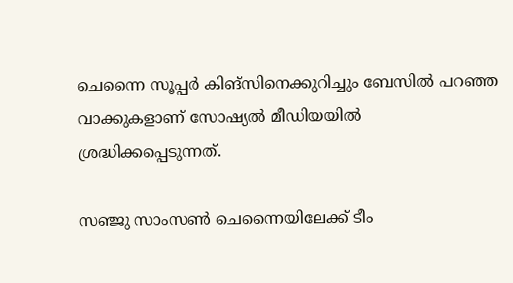ചെന്നൈ സൂപ്പര്‍ കിങ്‌സിനെക്കുറിച്ചും ബേസില്‍ പറഞ്ഞ വാക്കുകളാണ് സോഷ്യല്‍ മീഡിയയില്‍ ശ്രദ്ധിക്കപ്പെടുന്നത്.

സഞ്ജു സാംസണ്‍ ചെന്നൈയിലേക്ക് ടീം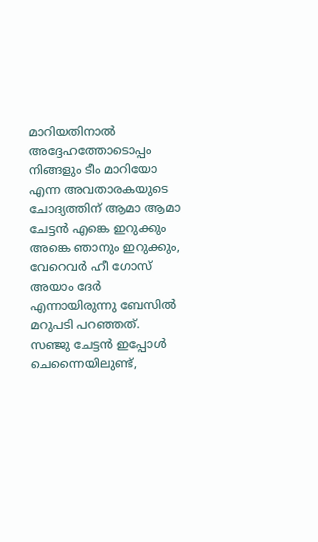മാറിയതിനാല്‍ അദ്ദേഹത്തോടൊപ്പം നിങ്ങളും ടീം മാറിയോ എന്ന അവതാരകയുടെ ചോദ്യത്തിന് ആമാ ആമാ ചേട്ടന്‍ എങ്കെ ഇറുക്കും അങ്കെ ഞാനും ഇറുക്കും, വേറെവര്‍ ഹീ ഗോസ് അയാം ദേര്‍ എന്നായിരുന്നു ബേസില്‍ മറുപടി പറഞ്ഞത്. സഞ്ജു ചേട്ടന്‍ ഇപ്പോള്‍ ചെന്നൈയിലുണ്ട്,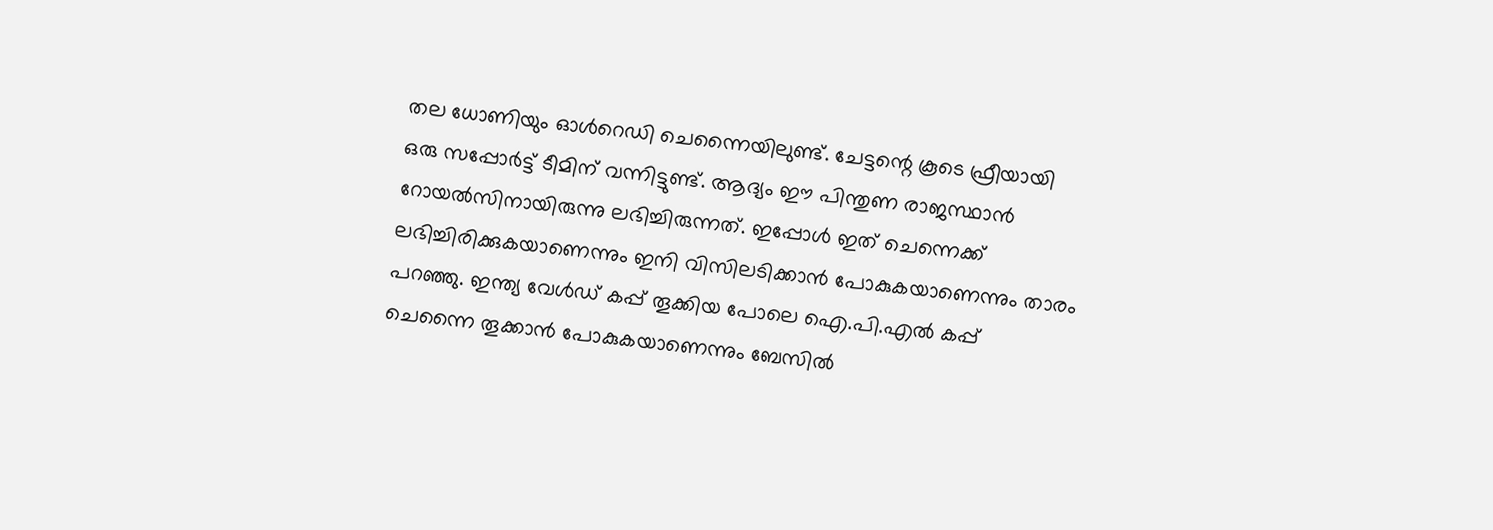തല ധോണിയും ഓള്‍റെഡി ചെന്നൈയിലുണ്ട്. ചേട്ടന്റെ കൂടെ ഫ്രീയായി ഒരു സപ്പോര്‍ട്ട് ടീമിന് വന്നിട്ടുണ്ട്. ആദ്യം ഈ പിന്തുണ രാജസ്ഥാന്‍ റോയല്‍സിനായിരുന്നു ലഭിച്ചിരുന്നത്. ഇപ്പോള്‍ ഇത് ചെന്നെക്ക് ലഭിച്ചിരിക്കുകയാണെന്നും ഇനി വിസിലടിക്കാന്‍ പോകുകയാണെന്നും താരം പറഞ്ഞു. ഇന്ത്യ വേള്‍ഡ് കപ്പ് തൂക്കിയ പോലെ ഐ.പി.എല്‍ കപ്പ് ചെന്നൈ തൂക്കാന്‍ പോകുകയാണെന്നും ബേസില്‍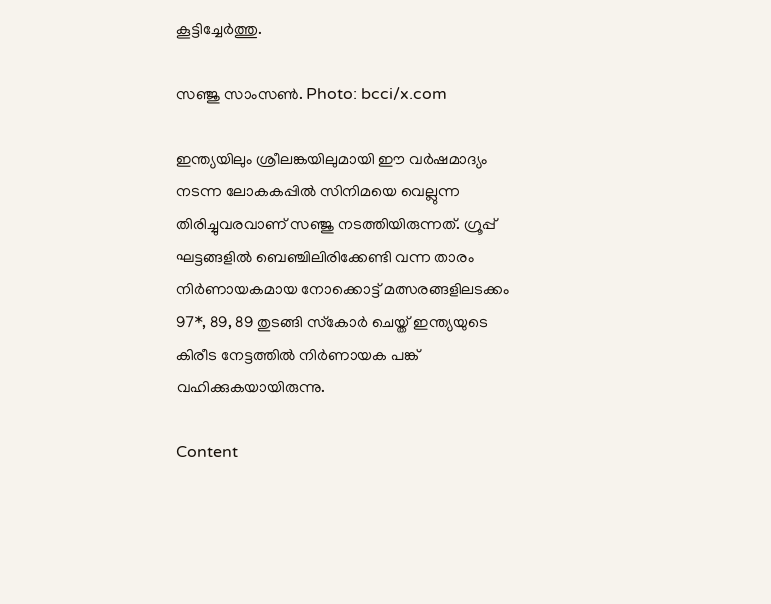കൂട്ടിച്ചേര്‍ത്തു.

സഞ്ജു സാംസണ്‍. Photo: bcci/x.com

ഇന്ത്യയിലും ശ്രീലങ്കയിലുമായി ഈ വര്‍ഷമാദ്യം നടന്ന ലോകകപ്പില്‍ സിനിമയെ വെല്ലുന്ന തിരിച്ചുവരവാണ് സഞ്ജു നടത്തിയിരുന്നത്. ഗ്രൂപ്പ് ഘട്ടങ്ങളില്‍ ബെഞ്ചിലിരിക്കേണ്ടി വന്ന താരം നിര്‍ണായകമായ നോക്കൊട്ട് മത്സരങ്ങളിലടക്കം 97*, 89, 89 തുടങ്ങി സ്‌കോര്‍ ചെയ്ത് ഇന്ത്യയുടെ കിരീട നേട്ടത്തില്‍ നിര്‍ണായക പങ്ക് വഹിക്കുകയായിരുന്നു.

Content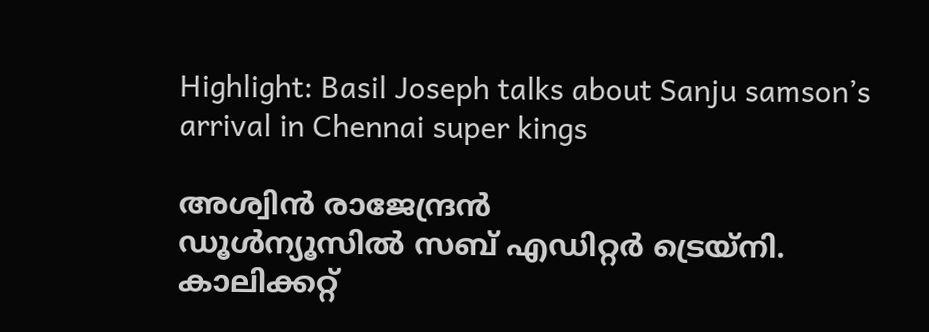Highlight: Basil Joseph talks about Sanju samson’s arrival in Chennai super kings

അശ്വിന്‍ രാജേന്ദ്രന്‍
ഡൂള്‍ന്യൂസില്‍ സബ് എഡിറ്റര്‍ ട്രെയ്‌നി. കാലിക്കറ്റ്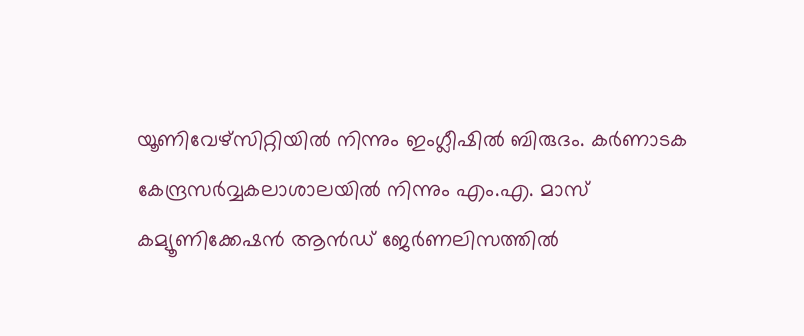യൂണിവേഴ്സിറ്റിയില്‍ നിന്നും ഇംഗ്ലീഷില്‍ ബിരുദം. കര്‍ണാടക കേന്ദ്രസര്‍വ്വകലാശാലയില്‍ നിന്നും എം.എ. മാസ് കമ്യൂണിക്കേഷന്‍ ആന്‍ഡ് ജേര്‍ണലിസത്തില്‍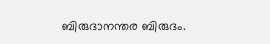ബിരുദാനന്തര ബിരുദം.